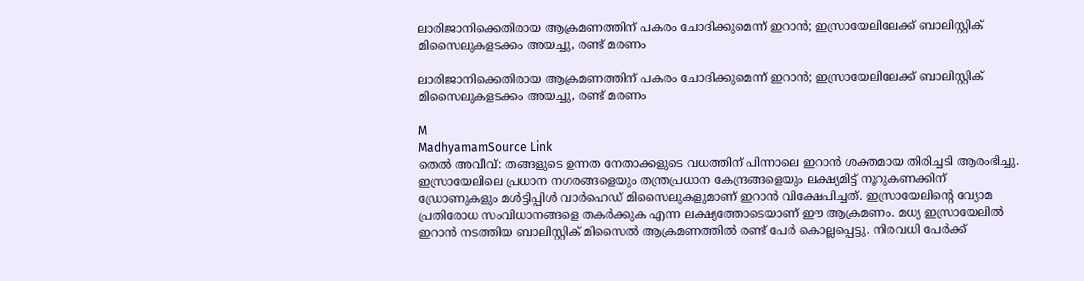ലാരിജാനിക്കെതിരായ ആക്രമണത്തിന് പകരം ചോദിക്കുമെന്ന് ഇറാൻ; ഇസ്രായേലിലേക്ക് ബാലിസ്റ്റിക് മിസൈലുകളടക്കം അയച്ചു, രണ്ട് മരണം

ലാരിജാനിക്കെതിരായ ആക്രമണത്തിന് പകരം ചോദിക്കുമെന്ന് ഇറാൻ; ഇസ്രായേലിലേക്ക് ബാലിസ്റ്റിക് മിസൈലുകളടക്കം അയച്ചു, രണ്ട് മരണം

M
MadhyamamSource Link
തെല്‍ അവീവ്: തങ്ങളുടെ ഉന്നത നേതാക്കളുടെ വധത്തിന് പിന്നാലെ ഇറാൻ ശക്തമായ തിരിച്ചടി ആരംഭിച്ചു. ഇസ്രായേലിലെ പ്രധാന നഗരങ്ങളെയും തന്ത്രപ്രധാന കേന്ദ്രങ്ങളെയും ലക്ഷ്യമിട്ട് നൂറുകണക്കിന് ഡ്രോണുകളും മൾട്ടിപ്പിൾ വാർഹെഡ് മിസൈലുകളുമാണ് ഇറാൻ വിക്ഷേപിച്ചത്. ഇസ്രായേലിന്റെ വ്യോമ പ്രതിരോധ സംവിധാനങ്ങളെ തകർക്കുക എന്ന ലക്ഷ്യത്തോടെയാണ് ഈ ആക്രമണം. മധ്യ ഇസ്രായേലിൽ ഇറാൻ നടത്തിയ ബാലിസ്റ്റിക് മിസൈല്‍ ആക്രമണത്തില്‍ രണ്ട് പേര്‍ കൊല്ലപ്പെട്ടു. നിരവധി പേര്‍ക്ക്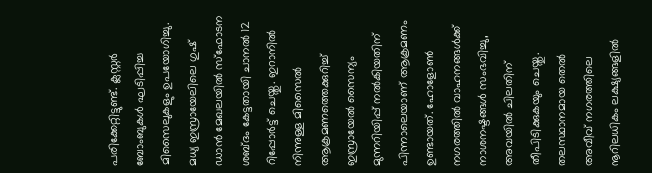പരിക്കേറ്റിട്ടുണ്ട്. ക്ലസ്റ്റർ ബോംബുകൾ ഘടിപ്പിച്ച മിസൈലുകളും ഉപയോഗിച്ചു. മധ്യ ഇസ്രായേലിലെ ഗുഷ് ഡാൻ മേഖലയിൽ സ്ഫോടന ശബ്ദം കേട്ടതായി ചാനൽ 12 റിപ്പോർട്ട് ചെയ്തു. ഇറാനിൽ നിന്നുള്ള മിസൈൽ ആക്രമണത്തെക്കുറിച്ച് ഇസ്രായേൽ സൈന്യം മുന്നറിയിപ്പ് നൽകിയതിന് പിന്നാലെയാണ് ആക്രമണം ഉണ്ടായത്. ഹോളോൺ നഗരത്തിൽ വാഹനങ്ങൾക്ക് നാശനഷ്ടങ്ങൾ സംഭവിച്ചു, അവയിൽ ചിലതിന് തീപിടിക്കുകയും ചെയ്തു. തലസ്ഥാനമായ തെല്‍ അവീവ് നഗരത്തിലെ നൂറിലധികം ലക്ഷ്യങ്ങളിൽ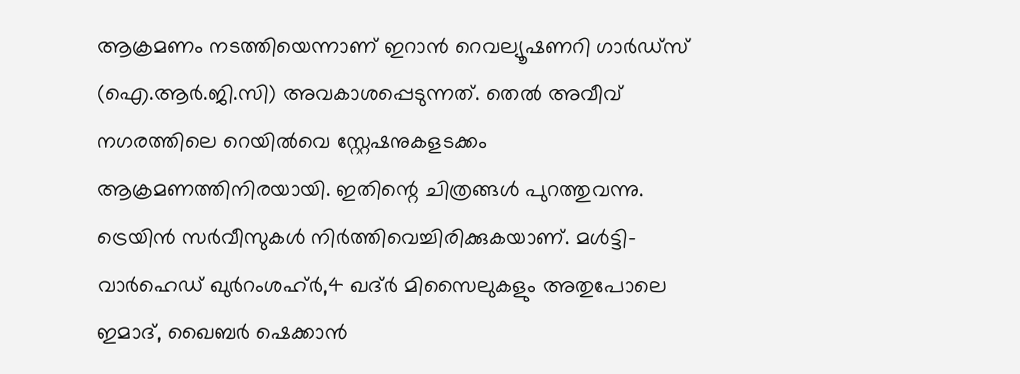ആക്രമണം നടത്തിയെന്നാണ് ഇറാന്‍ റെവല്യൂഷണറി ഗാര്‍ഡ്സ് (ഐ.ആര്‍.ജി.സി) അവകാശപ്പെടുന്നത്. തെല്‍ അവീവ് നഗരത്തിലെ റെയില്‍വെ സ്റ്റേഷനുകളടക്കം ആക്രമണത്തിനിരയായി. ഇതിന്റെ ചിത്രങ്ങള്‍ പുറത്തുവന്നു. ട്രെയിന്‍ സര്‍വീസുകള്‍ നിർത്തിവെച്ചിരിക്കുകയാണ്. മൾട്ടി-വാർഹെഡ് ഖുർറംശഹ്ർ,4 ഖദ്ർ മിസൈലുകളും അതുപോലെ ഇമാദ്, ഖൈബർ ഷെക്കാൻ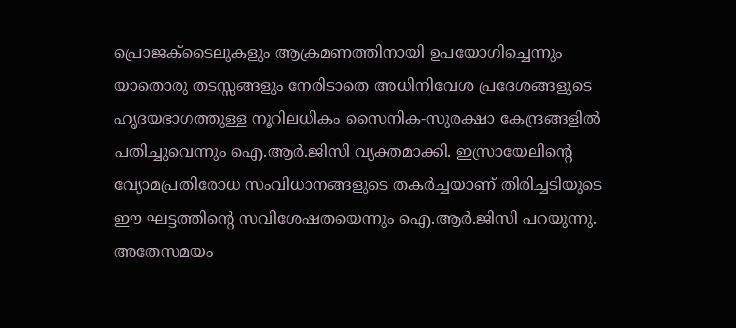പ്രൊജക്‌ടൈലുകളും ആക്രമണത്തിനായി ഉപയോഗിച്ചെന്നും യാതൊരു തടസ്സങ്ങളും നേരിടാതെ അധിനിവേശ പ്രദേശങ്ങളുടെ ഹൃദയഭാഗത്തുള്ള നൂറിലധികം സൈനിക-സുരക്ഷാ കേന്ദ്രങ്ങളിൽ പതിച്ചുവെന്നും ഐ.ആര്‍.ജിസി വ്യക്തമാക്കി. ഇസ്രായേലിന്റെ വ്യോമപ്രതിരോധ സംവിധാനങ്ങളുടെ തകർച്ചയാണ് തിരിച്ചടിയുടെ ഈ ഘട്ടത്തിന്റെ സവിശേഷതയെന്നും ഐ.ആര്‍.ജിസി പറയുന്നു. അതേസമയം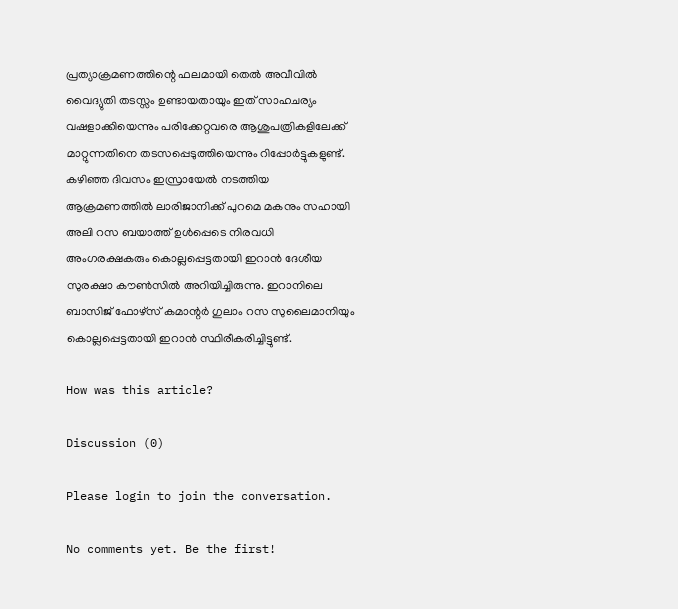പ്രത്യാക്രമണത്തിന്റെ ഫലമായി തെല്‍ അവീവിൽ വൈദ്യുതി തടസ്സം ഉണ്ടായതായും ഇത് സാഹചര്യം വഷളാക്കിയെന്നും പരിക്കേറ്റവരെ ആശുപത്രികളിലേക്ക് മാറ്റുന്നതിനെ തടസപ്പെടുത്തിയെന്നും റിപ്പോര്‍ട്ടുകളുണ്ട്. കഴിഞ്ഞ ദിവസം ഇസ്രായേൽ നടത്തിയ ആക്രമണത്തിൽ ലാരിജാനിക്ക് പുറമെ മകനും സഹായി അലി റസ ബയാത്ത് ഉൾപ്പെടെ നിരവധി അംഗരക്ഷകരും കൊല്ലപ്പെട്ടതായി ഇറാൻ ദേശീയ സുരക്ഷാ കൗൺസിൽ അറിയിച്ചിരുന്നു. ഇറാനിലെ ബാസിജ് ഫോഴ്സ് കമാന്റര്‍ ഗുലാം റസ സുലൈമാനിയും കൊല്ലപ്പെട്ടതായി ഇറാൻ സ്ഥിരീകരിച്ചിട്ടുണ്ട്.

How was this article?

Discussion (0)

Please login to join the conversation.

No comments yet. Be the first!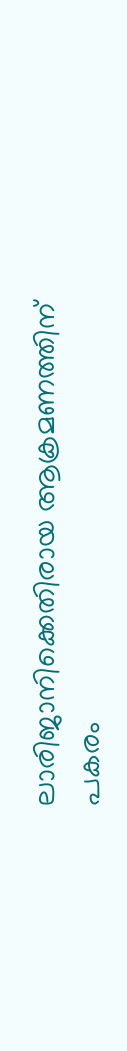ലാരിജാനിക്കെതിരായ ആക്രമണത്തിന് പകരം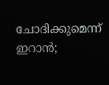ചോദിക്കുമെന്ന് ഇറാൻ;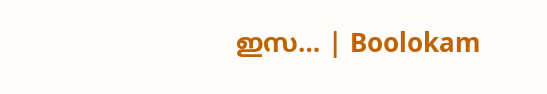ഇസ… | Boolokam